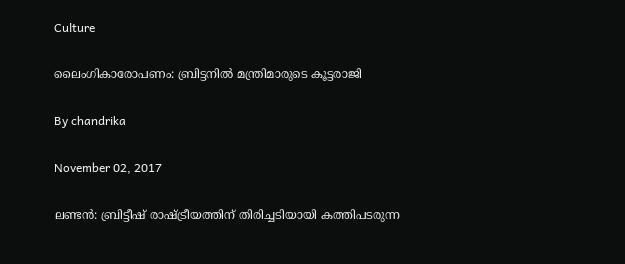Culture

ലൈംഗികാരോപണം: ബ്രിട്ടനില്‍ മന്ത്രിമാരുടെ കൂട്ടരാജി

By chandrika

November 02, 2017

ലണ്ടന്‍: ബ്രിട്ടീഷ് രാഷ്ട്രീയത്തിന് തിരിച്ചടിയായി കത്തിപടരുന്ന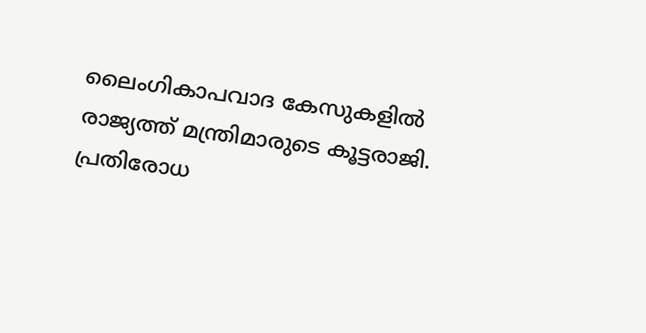ലൈംഗികാപവാദ കേസുകളില്‍ രാജ്യത്ത് മന്ത്രിമാരുടെ കൂട്ടരാജി. പ്രതിരോധ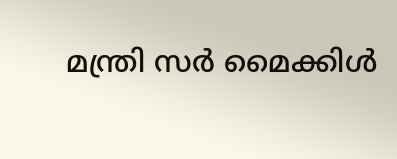മന്ത്രി സര്‍ മൈക്കിള്‍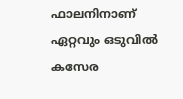ഫാലനിനാണ് ഏറ്റവും ഒടുവില്‍ കസേര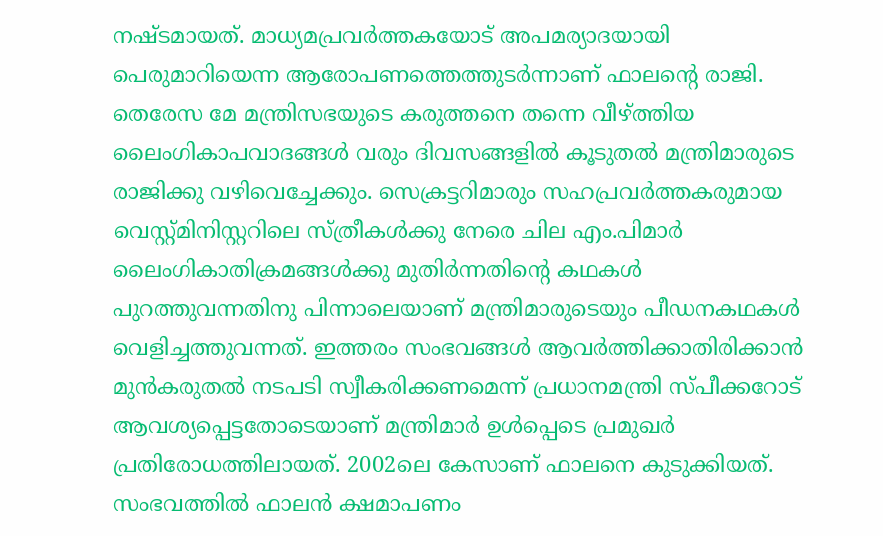നഷ്ടമായത്. മാധ്യമപ്രവര്‍ത്തകയോട് അപമര്യാദയായി പെരുമാറിയെന്ന ആരോപണത്തെത്തുടര്‍ന്നാണ് ഫാലന്റെ രാജി. തെരേസ മേ മന്ത്രിസഭയുടെ കരുത്തനെ തന്നെ വീഴ്ത്തിയ ലൈംഗികാപവാദങ്ങള്‍ വരും ദിവസങ്ങളില്‍ കൂടുതല്‍ മന്ത്രിമാരുടെ രാജിക്കു വഴിവെച്ചേക്കും. സെക്രട്ടറിമാരും സഹപ്രവര്‍ത്തകരുമായ വെസ്റ്റ്മിനിസ്റ്ററിലെ സ്ത്രീകള്‍ക്കു നേരെ ചില എം.പിമാര്‍ ലൈംഗികാതിക്രമങ്ങള്‍ക്കു മുതിര്‍ന്നതിന്റെ കഥകള്‍ പുറത്തുവന്നതിനു പിന്നാലെയാണ് മന്ത്രിമാരുടെയും പീഡനകഥകള്‍ വെളിച്ചത്തുവന്നത്. ഇത്തരം സംഭവങ്ങള്‍ ആവര്‍ത്തിക്കാതിരിക്കാന്‍ മുന്‍കരുതല്‍ നടപടി സ്വീകരിക്കണമെന്ന് പ്രധാനമന്ത്രി സ്പീക്കറോട് ആവശ്യപ്പെട്ടതോടെയാണ് മന്ത്രിമാര്‍ ഉള്‍പ്പെടെ പ്രമുഖര്‍ പ്രതിരോധത്തിലായത്. 2002ലെ കേസാണ് ഫാലനെ കുടുക്കിയത്. സംഭവത്തില്‍ ഫാലന്‍ ക്ഷമാപണം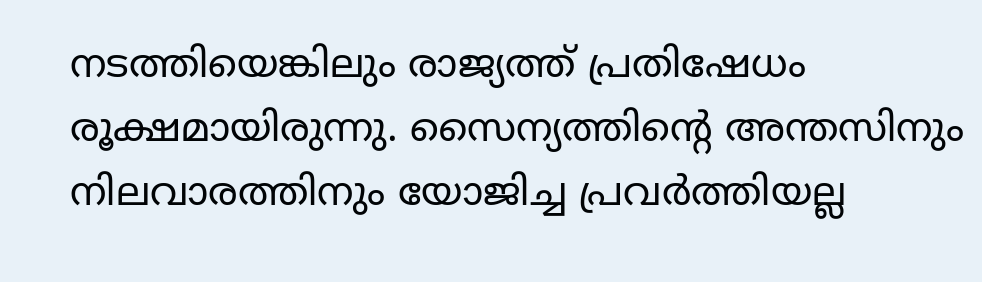നടത്തിയെങ്കിലും രാജ്യത്ത് പ്രതിഷേധം രൂക്ഷമായിരുന്നു. സൈന്യത്തിന്റെ അന്തസിനും നിലവാരത്തിനും യോജിച്ച പ്രവര്‍ത്തിയല്ല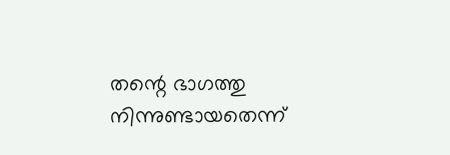തന്റെ ഭാഗത്തു നിന്നുണ്ടായതെന്ന്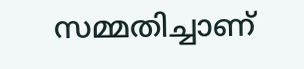സമ്മതിച്ചാണ്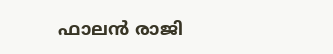ഫാലന്‍ രാജി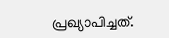പ്രഖ്യാപിച്ചത്.